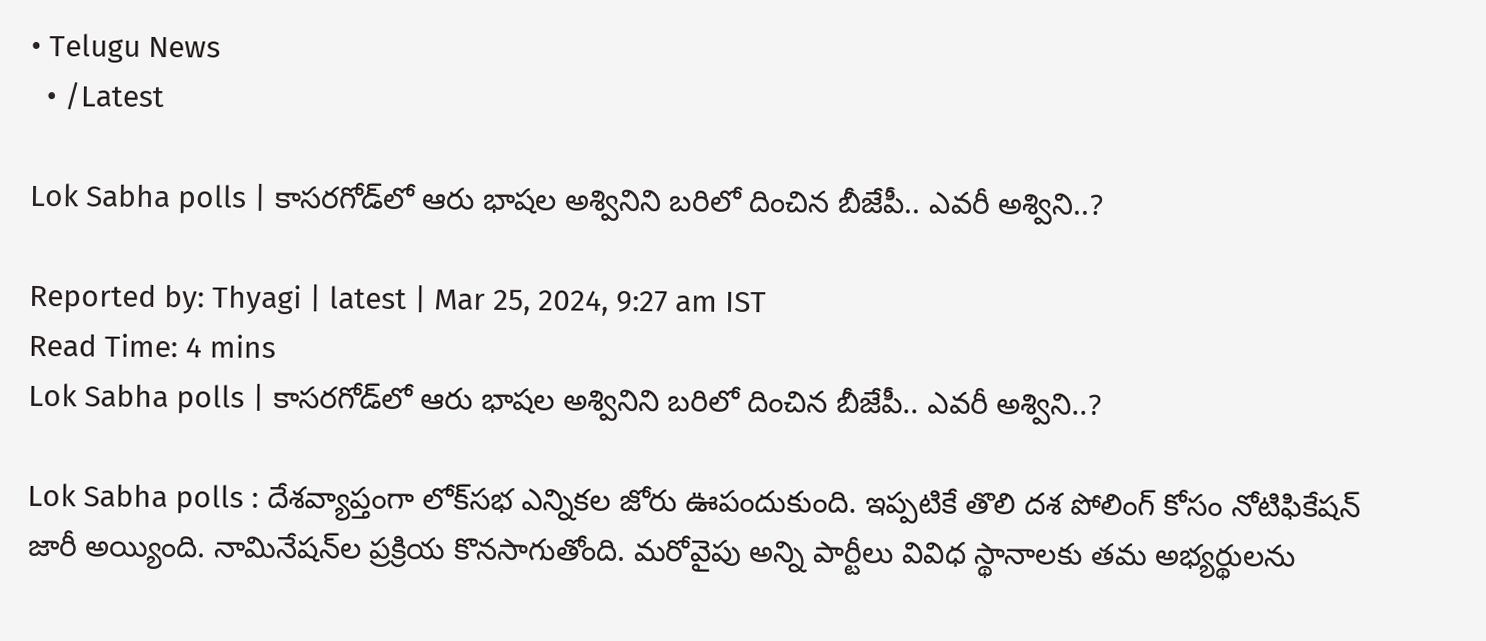• Telugu News
  • /Latest

Lok Sabha polls | కాసరగోడ్‌లో ఆరు భాషల అశ్వినిని బరిలో దించిన బీజేపీ.. ఎవరీ అశ్విని..?

Reported by: Thyagi | latest | Mar 25, 2024, 9:27 am IST
Read Time: 4 mins
Lok Sabha polls | కాసరగోడ్‌లో ఆరు భాషల అశ్వినిని బరిలో దించిన బీజేపీ.. ఎవరీ అశ్విని..?

Lok Sabha polls : దేశవ్యాప్తంగా లోక్‌సభ ఎన్నికల జోరు ఊపందుకుంది. ఇప్పటికే తొలి దశ పోలింగ్‌ కోసం నోటిఫికేషన్‌ జారీ అయ్యింది. నామినేషన్‌ల ప్రక్రియ కొనసాగుతోంది. మరోవైపు అన్ని పార్టీలు వివిధ స్థానాలకు తమ అభ్యర్థులను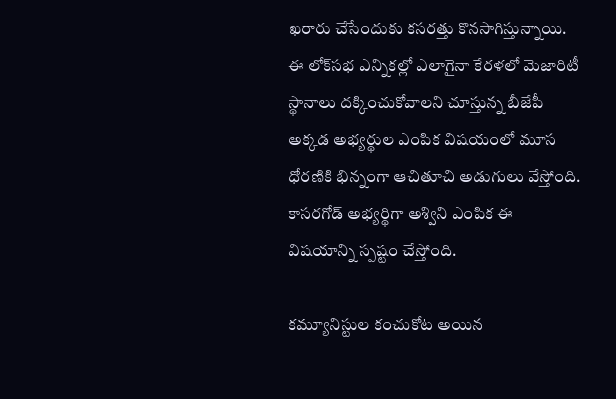ఖరారు చేసేందుకు కసరత్తు కొనసాగిస్తున్నాయి. ఈ లోక్‌సభ ఎన్నికల్లో ఎలాగైనా కేరళలో మెజారిటీ స్థానాలు దక్కించుకోవాలని చూస్తున్న బీజేపీ అక్కడ అభ్యర్థుల ఎంపిక విషయంలో మూస ధోరణికి భిన్నంగా ఆచితూచి అడుగులు వేస్తోంది. కాసరగోడ్‌ అభ్యర్థిగా అశ్విని ఎంపిక ఈ విషయాన్ని స్పష్టం చేస్తోంది.

కమ్యూనిస్టుల కంచుకోట అయిన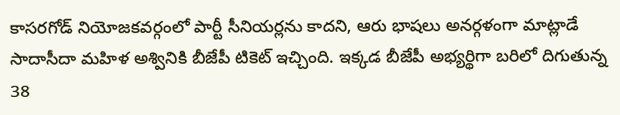కాసరగోడ్‌ నియోజకవర్గంలో పార్టీ సీనియర్లను కాదని, ఆరు భాషలు అనర్గళంగా మాట్లాడే సాదాసీదా మహిళ అశ్వినికి బీజేపీ టికెట్‌ ఇచ్చింది. ఇక్కడ బీజేపీ అభ్యర్థిగా బరిలో దిగుతున్న 38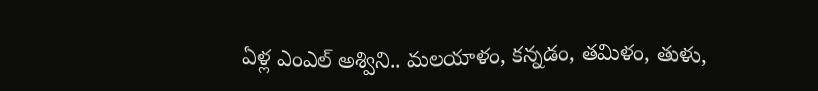ఏళ్ల ఎంఎల్‌ అశ్విని.. మలయాళం, కన్నడం, తమిళం, తుళు,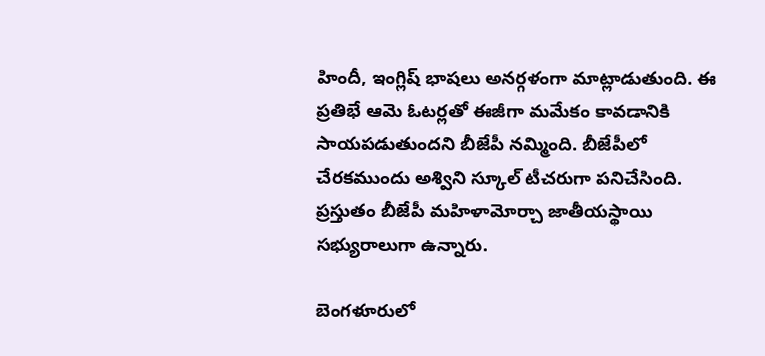హిందీ, ఇంగ్లిష్‌ భాషలు అనర్గళంగా మాట్లాడుతుంది. ఈ ప్రతిభే ఆమె ఓటర్లతో ఈజీగా మమేకం కావడానికి సాయపడుతుందని బీజేపీ నమ్మింది. బీజేపీలో చేరకముందు అశ్విని స్కూల్‌ టీచరుగా పనిచేసింది. ప్రస్తుతం బీజేపీ మహిళామోర్చా జాతీయస్థాయి సభ్యురాలుగా ఉన్నారు.

బెంగళూరులో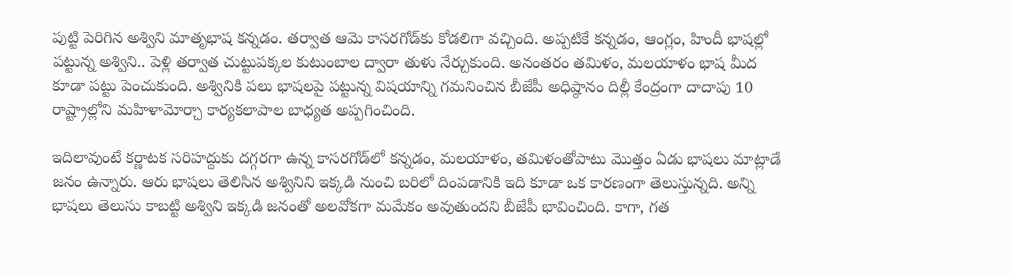పుట్టి పెరిగిన అశ్విని మాతృభాష కన్నడం. తర్వాత ఆమె కాసరగోడ్‌కు కోడలిగా వచ్చింది. అప్పటికే కన్నడం, ఆంగ్లం, హిందీ భాషల్లో పట్టున్న అశ్విని.. పెళ్లి తర్వాత చుట్టుపక్కల కుటుంబాల ద్వారా తుళు నేర్చుకుంది. అనంతరం తమిళం, మలయాళం భాష మీద కూడా పట్టు పెంచుకుంది. అశ్వినికి పలు భాషలపై పట్టున్న విషయాన్ని గమనించిన బీజేపీ అధిష్ఠానం దిల్లీ కేంద్రంగా దాదాపు 10 రాష్ట్రాల్లోని మహిళామోర్చా కార్యకలాపాల బాధ్యత అప్పగించింది.

ఇదిలావుంటే కర్ణాటక సరిహద్దుకు దగ్గరగా ఉన్న కాసరగోడ్‌లో కన్నడం, మలయాళం, తమిళంతోపాటు మొత్తం ఏడు భాషలు మాట్లాడే జనం ఉన్నారు. ఆరు భాషలు తెలిసిన అశ్వినిని ఇక్కడి నుంచి బరిలో దింపడానికి ఇది కూడా ఒక కారణంగా తెలుస్తున్నది. అన్ని భాషలు తెలుసు కాబట్టి అశ్విని ఇక్కడి జనంతో అలవోకగా మమేకం అవుతుందని బీజేపీ భావించింది. కాగా, గత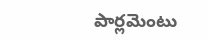పార్లమెంటు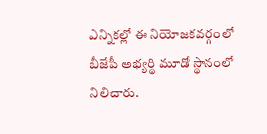ఎన్నికల్లో ఈ నియోజకవర్గంలో బీజేపీ అభ్యర్థి మూడో స్థానంలో నిలిచారు.